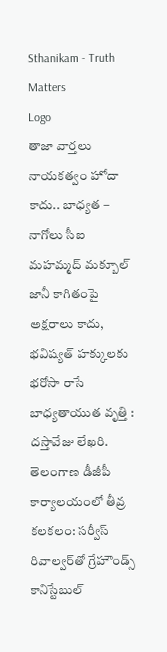Sthanikam - Truth Matters
Logo
తాజా వార్తలు
నాయకత్వం హోదా కాదు.. బాధ్యత – నాగోలు సీఐ మహమ్మద్ మక్బూల్ జానీ కాగితంపై అక్షరాలు కాదు, భవిష్యత్‌ హక్కులకు భరోసా రాసే బాధ్యతాయుత వృత్తి : దస్తావేజు లేఖరి. తెలంగాణ డీజీపీ కార్యాలయంలో తీవ్ర కలకలం: సర్వీస్ రివాల్వర్‌తో గ్రేహౌండ్స్ కానిస్టేబుల్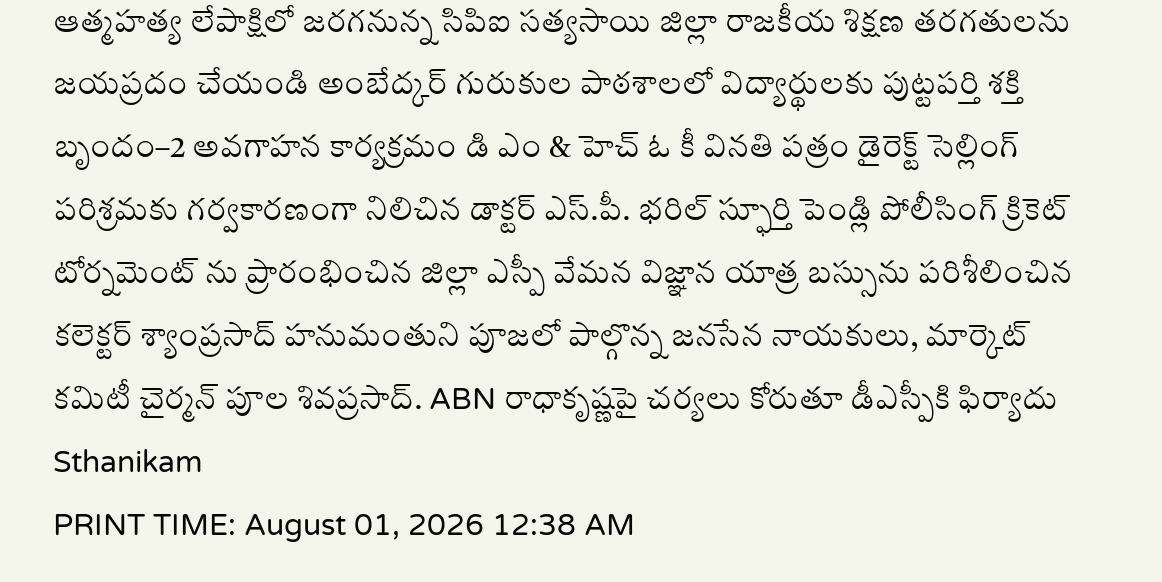ఆత్మహత్య లేపాక్షిలో జరగనున్న సిపిఐ సత్యసాయి జిల్లా రాజకీయ శిక్షణ తరగతులను జయప్రదం చేయండి అంబేద్కర్ గురుకుల పాఠశాలలో విద్యార్థులకు పుట్టపర్తి శక్తి బృందం–2 అవగాహన కార్యక్రమం డి ఎం & హెచ్ ఓ కీ వినతి పత్రం డైరెక్ట్ సెల్లింగ్ పరిశ్రమకు గర్వకారణంగా నిలిచిన డాక్టర్ ఎస్.పీ. భరిల్ స్ఫూర్తి పెండ్లి పోలీసింగ్ క్రికెట్ టోర్నమెంట్ ను ప్రారంభించిన జిల్లా ఎస్పీ వేమన విజ్ఞాన యాత్ర బస్సును పరిశీలించిన కలెక్టర్ శ్యాంప్రసాద్ హనుమంతుని పూజలో పాల్గొన్న జనసేన నాయకులు, మార్కెట్ కమిటీ చైర్మన్ పూల శివప్రసాద్. ABN రాధాకృష్ణపై చర్యలు కోరుతూ డీఎస్పీకి ఫిర్యాదు
Sthanikam
PRINT TIME: August 01, 2026 12:38 AM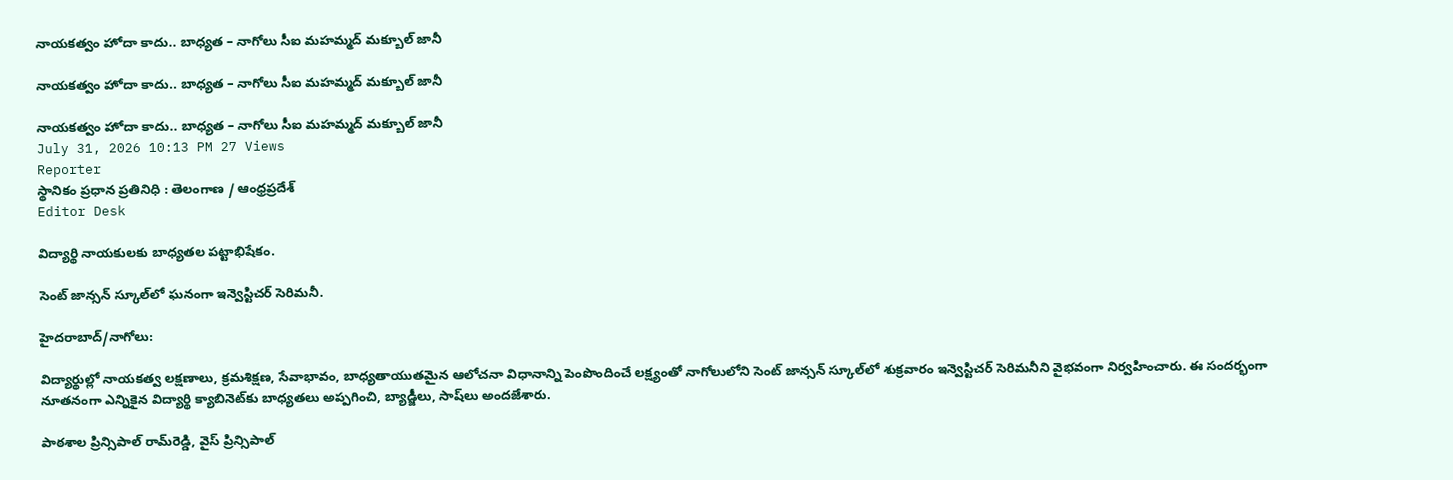నాయకత్వం హోదా కాదు.. బాధ్యత – నాగోలు సీఐ మహమ్మద్ మక్బూల్ జానీ

నాయకత్వం హోదా కాదు.. బాధ్యత – నాగోలు సీఐ మహమ్మద్ మక్బూల్ జానీ

నాయకత్వం హోదా కాదు.. బాధ్యత – నాగోలు సీఐ మహమ్మద్ మక్బూల్ జానీ
July 31, 2026 10:13 PM 27 Views
Reporter
స్థానికం ప్రధాన ప్రతినిధి : తెలంగాణ / ఆంధ్రప్రదేశ్
Editor Desk

విద్యార్థి నాయకులకు బాధ్యతల పట్టాభిషేకం.

సెంట్ జాన్సన్ స్కూల్‌లో ఘనంగా ఇన్వెస్టిచర్ సెరిమనీ.

హైదరాబాద్/నాగోలు:

విద్యార్థుల్లో నాయకత్వ లక్షణాలు, క్రమశిక్షణ, సేవాభావం, బాధ్యతాయుతమైన ఆలోచనా విధానాన్ని పెంపొందించే లక్ష్యంతో నాగోలులోని సెంట్ జాన్సన్ స్కూల్‌లో శుక్రవారం ఇన్వెస్టిచర్ సెరిమనీని వైభవంగా నిర్వహించారు. ఈ సందర్భంగా నూతనంగా ఎన్నికైన విద్యార్థి క్యాబినెట్‌కు బాధ్యతలు అప్పగించి, బ్యాడ్జీలు, సాష్‌లు అందజేశారు.

పాఠశాల ప్రిన్సిపాల్ రామ్‌రెడ్డి, వైస్ ప్రిన్సిపాల్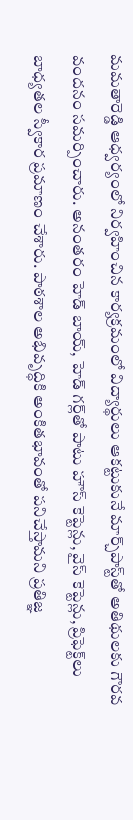మమతారెడ్డి ఆధ్వర్యంలో నిర్వహించిన కార్యక్రమంలో విద్యార్థులు ఆకట్టుకునే మార్చ్‌పాస్ట్‌తో అతిథులకు గౌరవ వందనం సమర్పించారు. అనంతరం హెడ్ బాయ్, హెడ్ గర్ల్‌తో పాటు హౌస్ కెప్టెన్లు, వైస్ కెప్టెన్లు, ప్రిఫెక్ట్‌లు బాధ్యతల స్వీకార ప్రమాణం చేశారు. పాఠశాల అభివృద్ధికి అంకితభావంతో పనిచేస్తామని ప్రతిజ్ఞ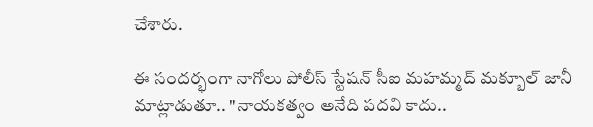చేశారు.

ఈ సందర్భంగా నాగోలు పోలీస్ స్టేషన్ సీఐ మహమ్మద్ మక్బూల్ జానీ మాట్లాడుతూ.. "నాయకత్వం అనేది పదవి కాదు..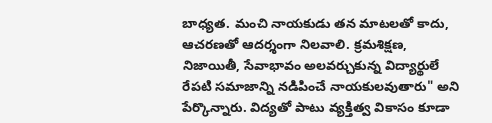బాధ్యత. మంచి నాయకుడు తన మాటలతో కాదు, ఆచరణతో ఆదర్శంగా నిలవాలి. క్రమశిక్షణ, నిజాయితీ, సేవాభావం అలవర్చుకున్న విద్యార్థులే రేపటి సమాజాన్ని నడిపించే నాయకులవుతారు" అని పేర్కొన్నారు. విద్యతో పాటు వ్యక్తిత్వ వికాసం కూడా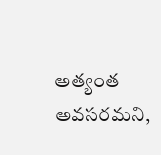అత్యంత అవసరమని,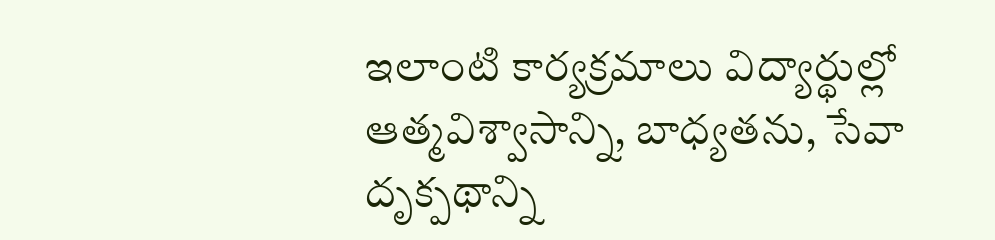ఇలాంటి కార్యక్రమాలు విద్యార్థుల్లో ఆత్మవిశ్వాసాన్ని, బాధ్యతను, సేవా దృక్పథాన్ని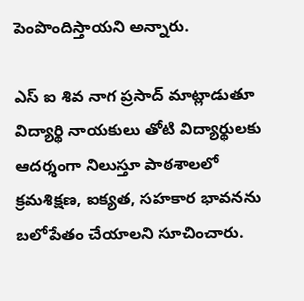పెంపొందిస్తాయని అన్నారు.

ఎస్ ఐ శివ నాగ ప్రసాద్ మాట్లాడుతూ విద్యార్థి నాయకులు తోటి విద్యార్థులకు ఆదర్శంగా నిలుస్తూ పాఠశాలలో క్రమశిక్షణ, ఐక్యత, సహకార భావనను బలోపేతం చేయాలని సూచించారు.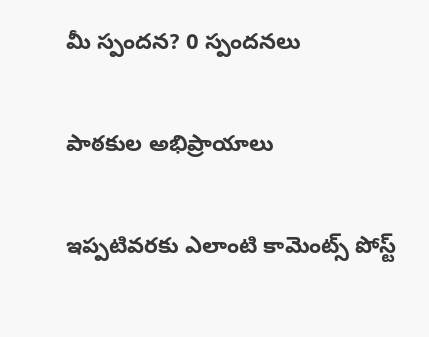మీ స్పందన? 0 స్పందనలు

పాఠకుల అభిప్రాయాలు

ఇప్పటివరకు ఎలాంటి కామెంట్స్ పోస్ట్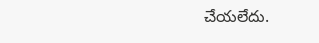చేయలేదు.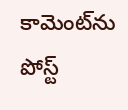కామెంట్‌ను పోస్ట్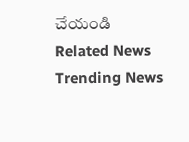చేయండి
Related News
Trending News